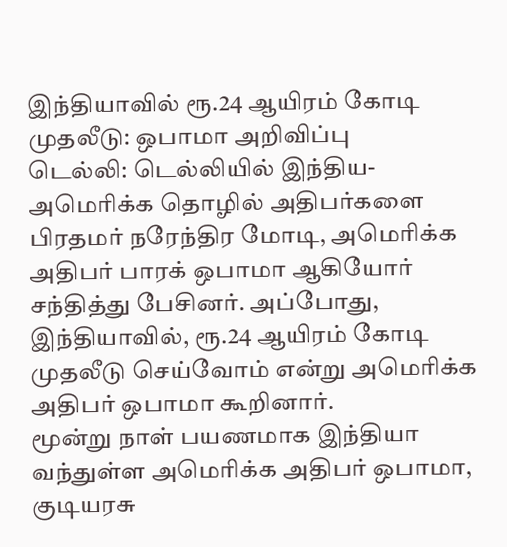இந்தியாவில் ரூ.24 ஆயிரம் கோடி முதலீடு: ஒபாமா அறிவிப்பு
டெல்லி: டெல்லியில் இந்திய- அமெரிக்க தொழில் அதிபர்களை பிரதமர் நரேந்திர மோடி, அமெரிக்க அதிபர் பாரக் ஒபாமா ஆகியோர் சந்தித்து பேசினர். அப்போது, இந்தியாவில், ரூ.24 ஆயிரம் கோடி முதலீடு செய்வோம் என்று அமெரிக்க அதிபர் ஒபாமா கூறினார்.
மூன்று நாள் பயணமாக இந்தியா வந்துள்ள அமெரிக்க அதிபர் ஒபாமா, குடியரசு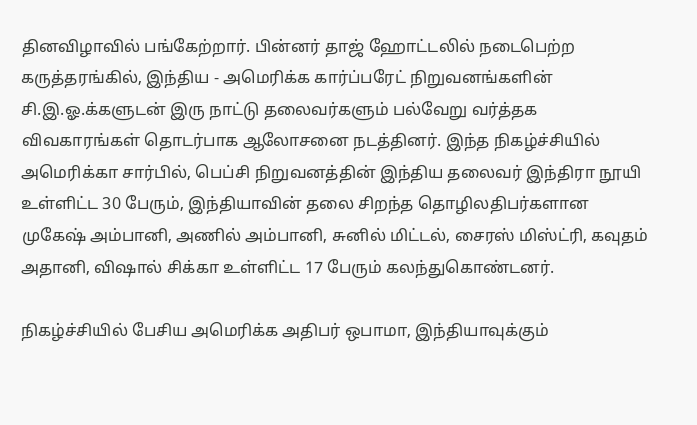தினவிழாவில் பங்கேற்றார். பின்னர் தாஜ் ஹோட்டலில் நடைபெற்ற கருத்தரங்கில், இந்திய - அமெரிக்க கார்ப்பரேட் நிறுவனங்களின் சி.இ.ஓ.க்களுடன் இரு நாட்டு தலைவர்களும் பல்வேறு வர்த்தக விவகாரங்கள் தொடர்பாக ஆலோசனை நடத்தினர். இந்த நிகழ்ச்சியில் அமெரிக்கா சார்பில், பெப்சி நிறுவனத்தின் இந்திய தலைவர் இந்திரா நூயி உள்ளிட்ட 30 பேரும், இந்தியாவின் தலை சிறந்த தொழிலதிபர்களான முகேஷ் அம்பானி, அணில் அம்பானி, சுனில் மிட்டல், சைரஸ் மிஸ்ட்ரி, கவுதம் அதானி, விஷால் சிக்கா உள்ளிட்ட 17 பேரும் கலந்துகொண்டனர்.

நிகழ்ச்சியில் பேசிய அமெரிக்க அதிபர் ஒபாமா, இந்தியாவுக்கும்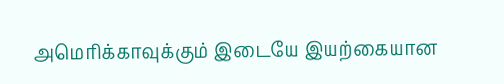அமெரிக்காவுக்கும் இடையே இயற்கையான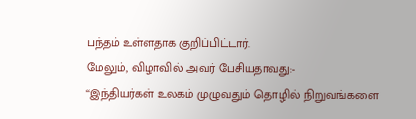பந்தம் உள்ளதாக குறிப்பிட்டார்.
மேலும், விழாவில் அவர் பேசியதாவது:-
‘‘இந்தியர்கள் உலகம் முழுவதும் தொழில் நிறுவங்களை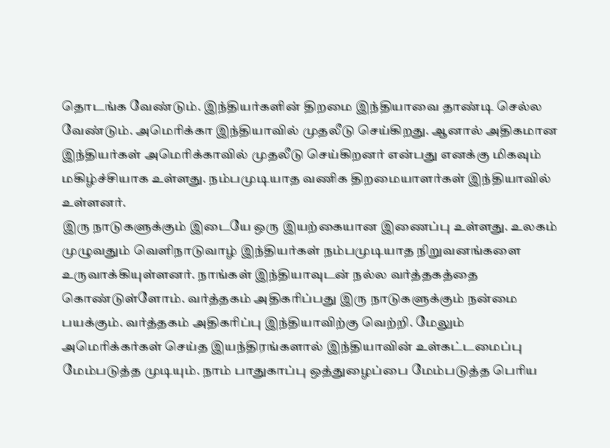தொடங்க வேண்டும். இந்தியர்களின் திறமை இந்தியாவை தாண்டி செல்ல வேண்டும். அமெரிக்கா இந்தியாவில் முதலீடு செய்கிறது. ஆனால் அதிகமான இந்தியர்கள் அமெரிக்காவில் முதலீடு செய்கிறனர் என்பது எனக்கு மிகவும் மகிழ்ச்சியாக உள்ளது. நம்பமுடியாத வணிக திறமையாளர்கள் இந்தியாவில் உள்ளனர்.
இரு நாடுகளுக்கும் இடையே ஒரு இயற்கையான இணைப்பு உள்ளது. உலகம் முழுவதும் வெளிநாடுவாழ் இந்தியர்கள் நம்பமுடியாத நிறுவனங்களை உருவாக்கியுள்ளனர். நாங்கள் இந்தியாவுடன் நல்ல வர்த்தகத்தை கொண்டுள்ளோம். வர்த்தகம் அதிகரிப்பது இரு நாடுகளுக்கும் நன்மை பயக்கும். வர்த்தகம் அதிகரிப்பு இந்தியாவிற்கு வெற்றி. மேலும் அமெரிக்கர்கள் செய்த இயந்திரங்களால் இந்தியாவின் உள்கட்டமைப்பு மேம்படுத்த முடியும். நாம் பாதுகாப்பு ஒத்துழைப்பை மேம்படுத்த பெரிய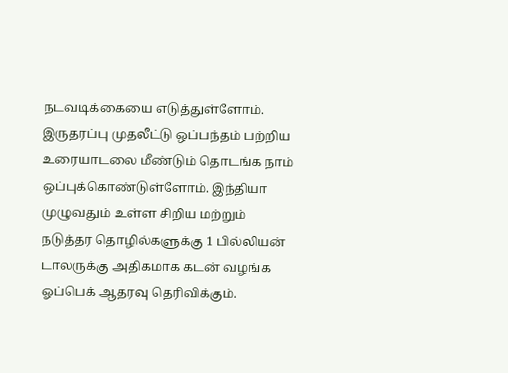நடவடிக்கையை எடுத்துள்ளோம்.
இருதரப்பு முதலீட்டு ஒப்பந்தம் பற்றிய உரையாடலை மீண்டும் தொடங்க நாம் ஒப்புக்கொண்டுள்ளோம். இந்தியா முழுவதும் உள்ள சிறிய மற்றும் நடுத்தர தொழில்களுக்கு 1 பில்லியன் டாலருக்கு அதிகமாக கடன் வழங்க ஓப்பெக் ஆதரவு தெரிவிக்கும்.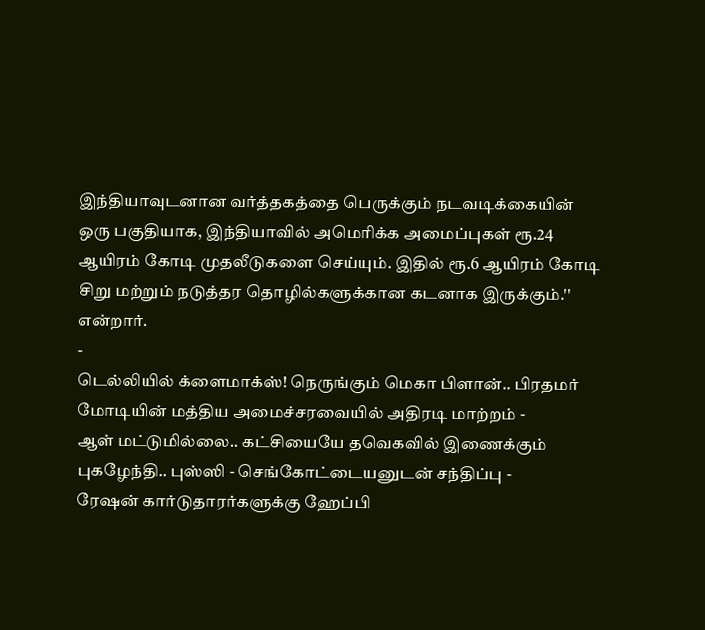இந்தியாவுடனான வர்த்தகத்தை பெருக்கும் நடவடிக்கையின் ஒரு பகுதியாக, இந்தியாவில் அமெரிக்க அமைப்புகள் ரூ.24 ஆயிரம் கோடி முதலீடுகளை செய்யும். இதில் ரூ.6 ஆயிரம் கோடி சிறு மற்றும் நடுத்தர தொழில்களுக்கான கடனாக இருக்கும்.'' என்றார்.
-
டெல்லியில் க்ளைமாக்ஸ்! நெருங்கும் மெகா பிளான்.. பிரதமர் மோடியின் மத்திய அமைச்சரவையில் அதிரடி மாற்றம் -
ஆள் மட்டுமில்லை.. கட்சியையே தவெகவில் இணைக்கும் புகழேந்தி.. புஸ்ஸி - செங்கோட்டையனுடன் சந்திப்பு -
ரேஷன் கார்டுதாரர்களுக்கு ஹேப்பி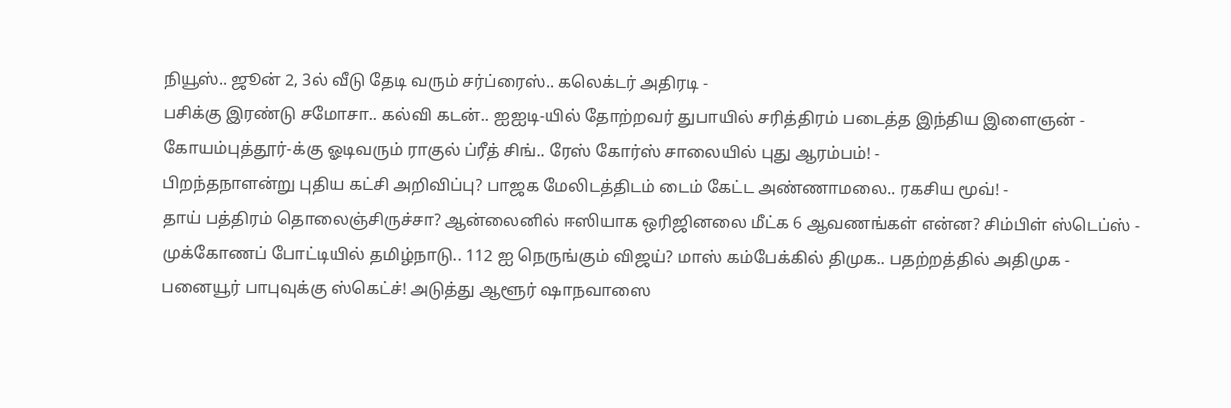நியூஸ்.. ஜூன் 2, 3ல் வீடு தேடி வரும் சர்ப்ரைஸ்.. கலெக்டர் அதிரடி -
பசிக்கு இரண்டு சமோசா.. கல்வி கடன்.. ஐஐடி-யில் தோற்றவர் துபாயில் சரித்திரம் படைத்த இந்திய இளைஞன் -
கோயம்புத்தூர்-க்கு ஓடிவரும் ராகுல் ப்ரீத் சிங்.. ரேஸ் கோர்ஸ் சாலையில் புது ஆரம்பம்! -
பிறந்தநாளன்று புதிய கட்சி அறிவிப்பு? பாஜக மேலிடத்திடம் டைம் கேட்ட அண்ணாமலை.. ரகசிய மூவ்! -
தாய் பத்திரம் தொலைஞ்சிருச்சா? ஆன்லைனில் ஈஸியாக ஒரிஜினலை மீட்க 6 ஆவணங்கள் என்ன? சிம்பிள் ஸ்டெப்ஸ் -
முக்கோணப் போட்டியில் தமிழ்நாடு.. 112 ஐ நெருங்கும் விஜய்? மாஸ் கம்பேக்கில் திமுக.. பதற்றத்தில் அதிமுக -
பனையூர் பாபுவுக்கு ஸ்கெட்ச்! அடுத்து ஆளூர் ஷாநவாஸை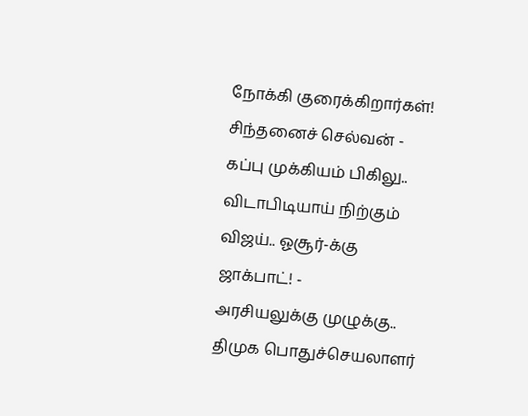நோக்கி குரைக்கிறார்கள்! சிந்தனைச் செல்வன் -
கப்பு முக்கியம் பிகிலு.. விடாபிடியாய் நிற்கும் விஜய்.. ஓசூர்-க்கு ஜாக்பாட்! -
அரசியலுக்கு முழுக்கு.. திமுக பொதுச்செயலாளர்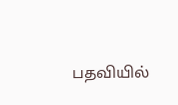பதவியில்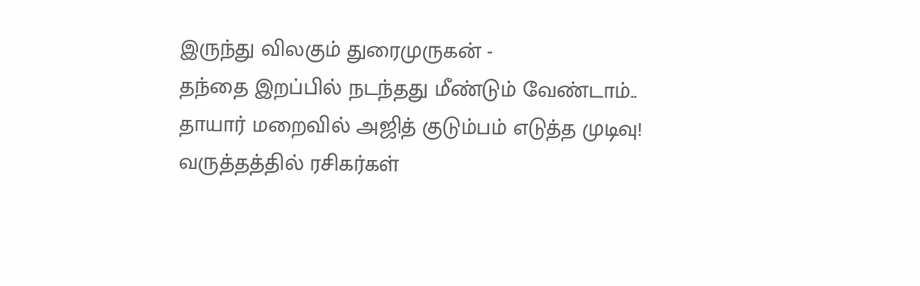இருந்து விலகும் துரைமுருகன் -
தந்தை இறப்பில் நடந்தது மீண்டும் வேண்டாம்.. தாயார் மறைவில் அஜித் குடும்பம் எடுத்த முடிவு! வருத்தத்தில் ரசிகர்கள்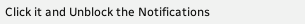Click it and Unblock the Notifications